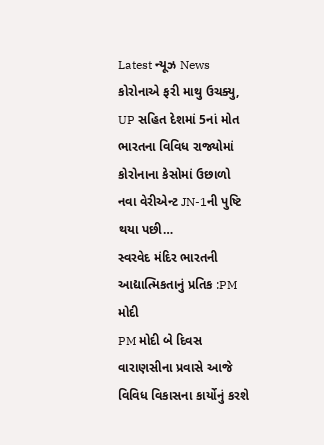Latest ન્યૂઝ News
કોરોનાએ ફરી માથુ ઉચક્યુ, UP સહિત દેશમાં 5નાં મોત
ભારતના વિવિધ રાજ્યોમાં કોરોનાના કેસોમાં ઉછાળો નવા વેરીએન્ટ JN-1ની પુષ્ટિ થયા પછી…
સ્વરવેદ મંદિર ભારતની આદ્યાત્મિકતાનું પ્રતિક :PM મોદી
PM મોદી બે દિવસ વારાણસીના પ્રવાસે આજે વિવિધ વિકાસના કાર્યોનું કરશે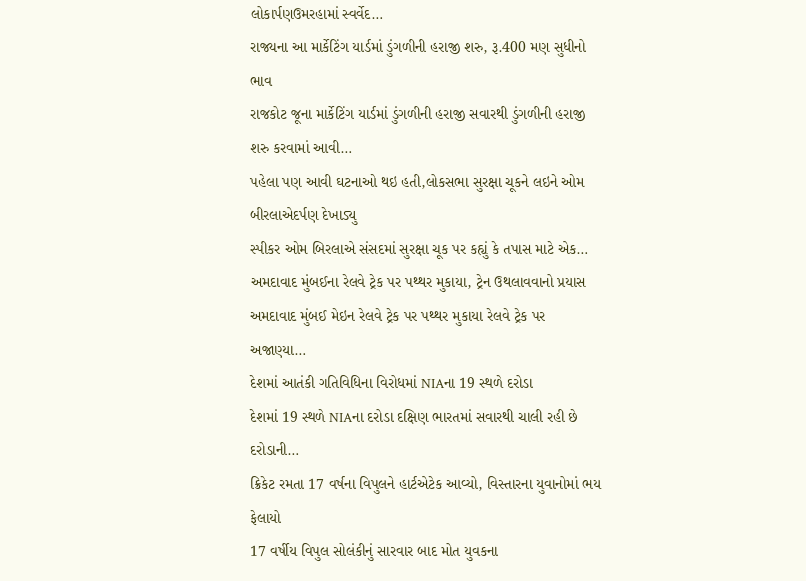લોકાર્પણઉમરહામાં સ્વર્વેદ…
રાજ્યના આ માર્કેટિંગ યાર્ડમાં ડુંગળીની હરાજી શરુ, રૂ.400 મણ સુધીનો ભાવ
રાજકોટ જૂના માર્કેટિંગ યાર્ડમાં ડુંગળીની હરાજી સવારથી ડુંગળીની હરાજી શરુ કરવામાં આવી…
પહેલા પણ આવી ઘટનાઓ થઇ હતી,લોકસભા સુરક્ષા ચૂકને લઇને ઓમ બીરલાએદર્પણ દેખાડ્યુ
સ્પીકર ઓમ બિરલાએ સંસદમાં સુરક્ષા ચૂક પર કહ્યું કે તપાસ માટે એક…
અમદાવાદ મુંબઈના રેલવે ટ્રેક પર પથ્થર મુકાયા, ટ્રેન ઉથલાવવાનો પ્રયાસ
અમદાવાદ મુંબઈ મેઇન રેલવે ટ્રેક પર પથ્થર મુકાયા રેલવે ટ્રેક પર અજાણ્યા…
દેશમાં આતંકી ગતિવિધિના વિરોધમાં NIAના 19 સ્થળે દરોડા
દેશમાં 19 સ્થળે NIAના દરોડા દક્ષિણ ભારતમાં સવારથી ચાલી રહી છે દરોડાની…
ક્રિકેટ રમતા 17 વર્ષના વિપુલને હાર્ટએટેક આવ્યો, વિસ્તારના યુવાનોમાં ભય ફેલાયો
17 વર્ષીય વિપુલ સોલંકીનું સારવાર બાદ મોત યુવકના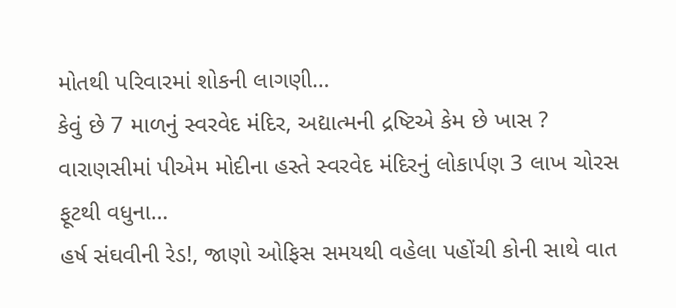મોતથી પરિવારમાં શોકની લાગણી…
કેવું છે 7 માળનું સ્વરવેદ મંદિર, અદ્યાત્મની દ્રષ્ટિએ કેમ છે ખાસ ?
વારાણસીમાં પીએમ મોદીના હસ્તે સ્વરવેદ મંદિરનું લોકાર્પણ 3 લાખ ચોરસ ફૂટથી વધુના…
હર્ષ સંઘવીની રેડ!, જાણો ઓફિસ સમયથી વહેલા પહોંચી કોની સાથે વાત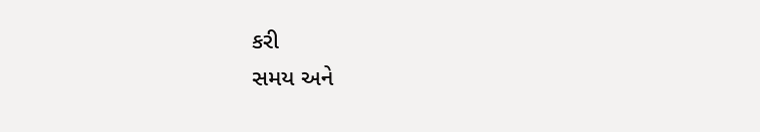કરી
સમય અને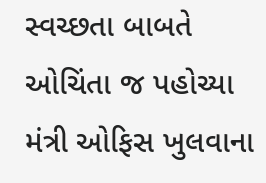સ્વચ્છતા બાબતે ઓચિંતા જ પહોચ્યા મંત્રી ઓફિસ ખુલવાના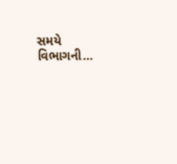સમયે વિભાગની…